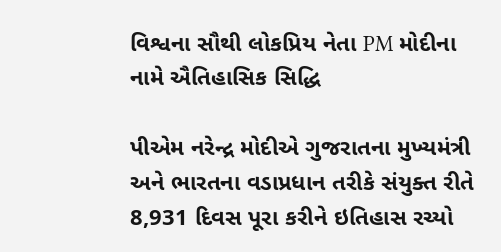વિશ્વના સૌથી લોકપ્રિય નેતા PM મોદીના નામે ઐતિહાસિક સિદ્ધિ

પીએમ નરેન્દ્ર મોદીએ ગુજરાતના મુખ્યમંત્રી અને ભારતના વડાપ્રધાન તરીકે સંયુક્ત રીતે 8,931 દિવસ પૂરા કરીને ઇતિહાસ રચ્યો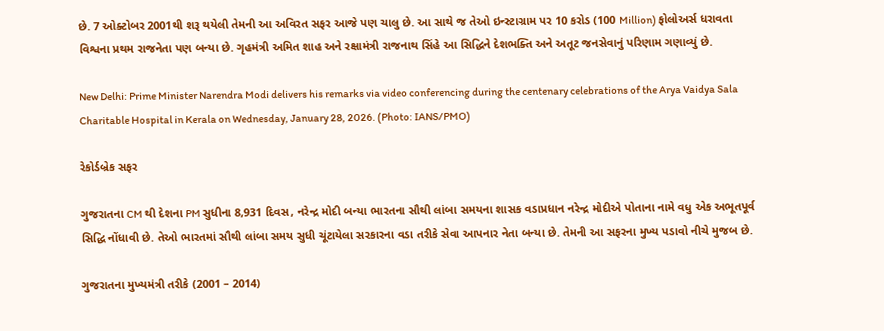છે. 7 ઓક્ટોબર 2001થી શરૂ થયેલી તેમની આ અવિરત સફર આજે પણ ચાલુ છે. આ સાથે જ તેઓ ઇન્સ્ટાગ્રામ પર 10 કરોડ (100 Million) ફોલોઅર્સ ધરાવતા વિશ્વના પ્રથમ રાજનેતા પણ બન્યા છે. ગૃહમંત્રી અમિત શાહ અને રક્ષામંત્રી રાજનાથ સિંહે આ સિદ્ધિને દેશભક્તિ અને અતૂટ જનસેવાનું પરિણામ ગણાવ્યું છે.

New Delhi: Prime Minister Narendra Modi delivers his remarks via video conferencing during the centenary celebrations of the Arya Vaidya Sala Charitable Hospital in Kerala on Wednesday, January 28, 2026. (Photo: IANS/PMO)

રેકોર્ડબ્રેક સફર

ગુજરાતના CM થી દેશના PM સુધીના 8,931 દિવસ, નરેન્દ્ર મોદી બન્યા ભારતના સૌથી લાંબા સમયના શાસક વડાપ્રધાન નરેન્દ્ર મોદીએ પોતાના નામે વધુ એક અભૂતપૂર્વ સિદ્ધિ નોંધાવી છે. તેઓ ભારતમાં સૌથી લાંબા સમય સુધી ચૂંટાયેલા સરકારના વડા તરીકે સેવા આપનાર નેતા બન્યા છે. તેમની આ સફરના મુખ્ય પડાવો નીચે મુજબ છે.

ગુજરાતના મુખ્યમંત્રી તરીકે (2001 – 2014)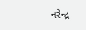નરેન્દ્ર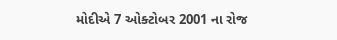મોદીએ 7 ઓક્ટોબર 2001 ના રોજ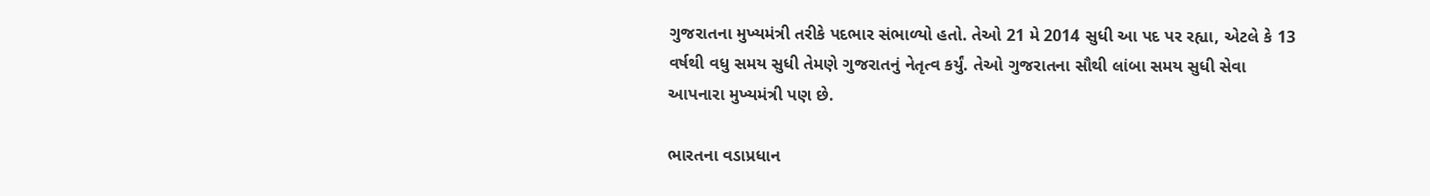ગુજરાતના મુખ્યમંત્રી તરીકે પદભાર સંભાળ્યો હતો. તેઓ 21 મે 2014 સુધી આ પદ પર રહ્યા, એટલે કે 13 વર્ષથી વધુ સમય સુધી તેમણે ગુજરાતનું નેતૃત્વ કર્યું. તેઓ ગુજરાતના સૌથી લાંબા સમય સુધી સેવા આપનારા મુખ્યમંત્રી પણ છે.

ભારતના વડાપ્રધાન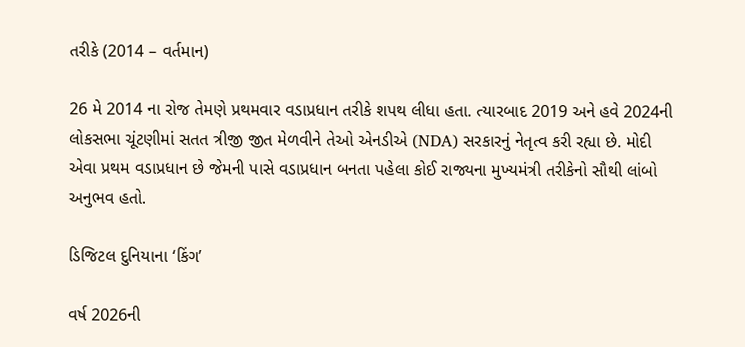તરીકે (2014 – વર્તમાન)

26 મે 2014 ના રોજ તેમણે પ્રથમવાર વડાપ્રધાન તરીકે શપથ લીધા હતા. ત્યારબાદ 2019 અને હવે 2024ની લોકસભા ચૂંટણીમાં સતત ત્રીજી જીત મેળવીને તેઓ એનડીએ (NDA) સરકારનું નેતૃત્વ કરી રહ્યા છે. મોદી એવા પ્રથમ વડાપ્રધાન છે જેમની પાસે વડાપ્રધાન બનતા પહેલા કોઈ રાજ્યના મુખ્યમંત્રી તરીકેનો સૌથી લાંબો અનુભવ હતો.

ડિજિટલ દુનિયાના ‘કિંગ’

વર્ષ 2026ની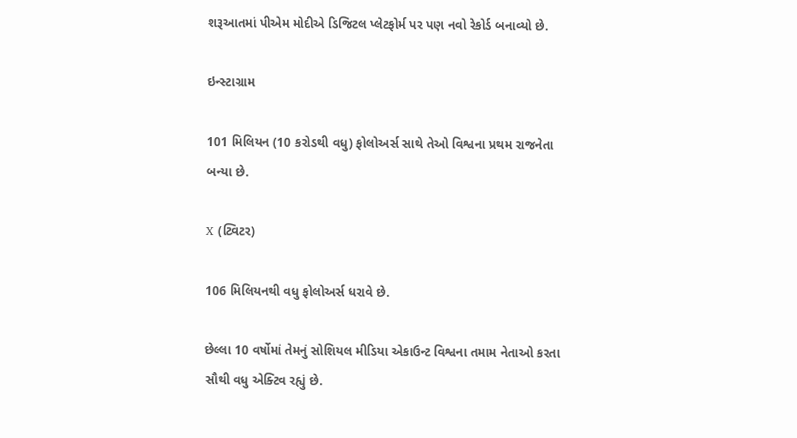શરૂઆતમાં પીએમ મોદીએ ડિજિટલ પ્લેટફોર્મ પર પણ નવો રેકોર્ડ બનાવ્યો છે.

ઇન્સ્ટાગ્રામ

101 મિલિયન (10 કરોડથી વધુ) ફોલોઅર્સ સાથે તેઓ વિશ્વના પ્રથમ રાજનેતા બન્યા છે.

X (ટ્વિટર)

106 મિલિયનથી વધુ ફોલોઅર્સ ધરાવે છે.

છેલ્લા 10 વર્ષોમાં તેમનું સોશિયલ મીડિયા એકાઉન્ટ વિશ્વના તમામ નેતાઓ કરતા સૌથી વધુ એક્ટિવ રહ્યું છે.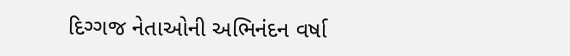દિગ્ગજ નેતાઓની અભિનંદન વર્ષા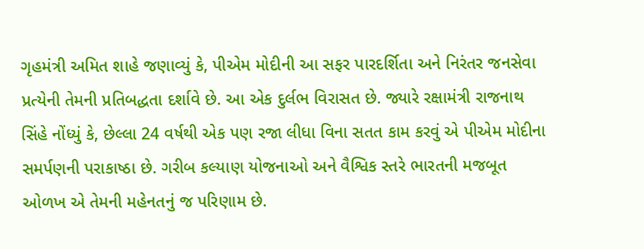ગૃહમંત્રી અમિત શાહે જણાવ્યું કે, પીએમ મોદીની આ સફર પારદર્શિતા અને નિરંતર જનસેવા પ્રત્યેની તેમની પ્રતિબદ્ધતા દર્શાવે છે. આ એક દુર્લભ વિરાસત છે. જ્યારે રક્ષામંત્રી રાજનાથ સિંહે નોંધ્યું કે, છેલ્લા 24 વર્ષથી એક પણ રજા લીધા વિના સતત કામ કરવું એ પીએમ મોદીના સમર્પણની પરાકાષ્ઠા છે. ગરીબ કલ્યાણ યોજનાઓ અને વૈશ્વિક સ્તરે ભારતની મજબૂત ઓળખ એ તેમની મહેનતનું જ પરિણામ છે.